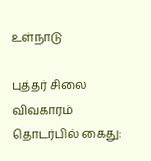உள்நாடு

புத்தர் சிலை விவகாரம் தொடர்பில் கைது: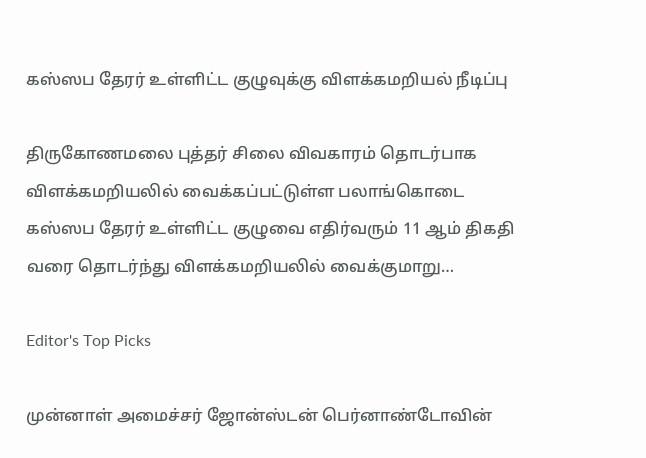கஸ்ஸப தேரர் உள்ளிட்ட குழுவுக்கு விளக்கமறியல் நீடிப்பு

திருகோணமலை புத்தர் சிலை விவகாரம் தொடர்பாக விளக்கமறியலில் வைக்கப்பட்டுள்ள பலாங்கொடை கஸ்ஸப தேரர் உள்ளிட்ட குழுவை எதிர்வரும் 11 ஆம் திகதி வரை தொடர்ந்து விளக்கமறியலில் வைக்குமாறு…

Editor's Top Picks

முன்னாள் அமைச்சர் ஜோன்ஸ்டன் பெர்னாண்டோவின்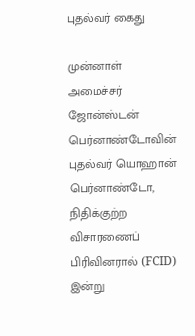புதல்வர் கைது

முன்னாள் அமைச்சர் ஜோன்ஸ்டன் பெர்னாண்டோவின் புதல்வர் யொஹான் பெர்னாண்டோ, நிதிக்குற்ற விசாரணைப் பிரிவினரால் (FCID) இன்று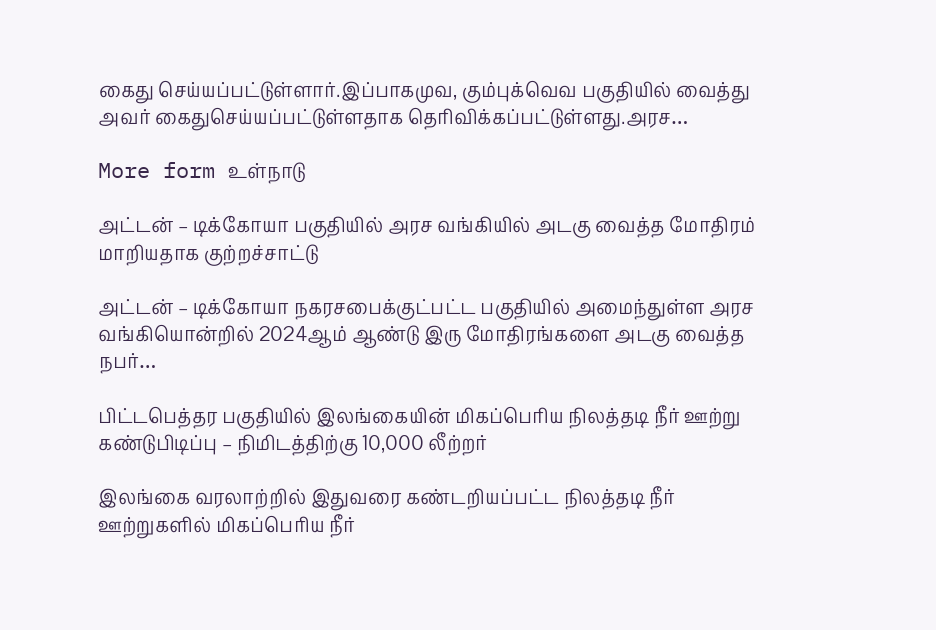கைது செய்யப்பட்டுள்ளார்.இப்பாகமுவ, கும்புக்வெவ பகுதியில் வைத்து அவர் கைதுசெய்யப்பட்டுள்ளதாக தெரிவிக்கப்பட்டுள்ளது.அரச…

More form உள்நாடு

அட்டன் – டிக்கோயா பகுதியில் அரச வங்கியில் அடகு வைத்த மோதிரம் மாறியதாக குற்றச்சாட்டு

அட்டன் – டிக்கோயா நகரசபைக்குட்பட்ட பகுதியில் அமைந்துள்ள அரச வங்கியொன்றில் 2024ஆம் ஆண்டு இரு மோதிரங்களை அடகு வைத்த நபர்…

பிட்டபெத்தர பகுதியில் இலங்கையின் மிகப்பெரிய நிலத்தடி நீர் ஊற்று கண்டுபிடிப்பு – நிமிடத்திற்கு 10,000 லீற்றர்

இலங்கை வரலாற்றில் இதுவரை கண்டறியப்பட்ட நிலத்தடி நீர் ஊற்றுகளில் மிகப்பெரிய நீர்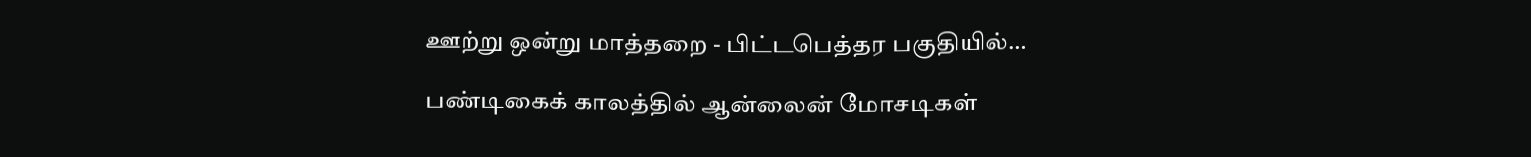ஊற்று ஒன்று மாத்தறை - பிட்டபெத்தர பகுதியில்…

பண்டிகைக் காலத்தில் ஆன்லைன் மோசடிகள்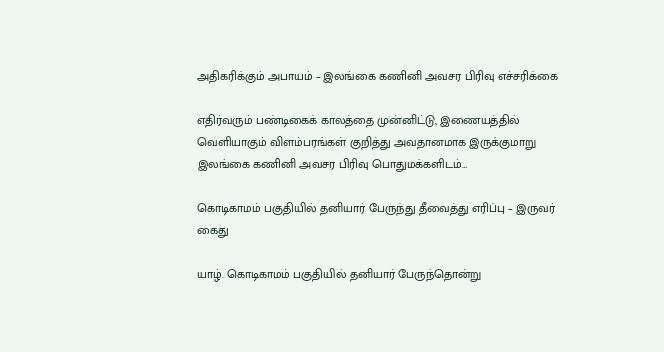அதிகரிக்கும் அபாயம் – இலங்கை கணினி அவசர பிரிவு எச்சரிக்கை

எதிர்வரும் பண்டிகைக் காலத்தை முன்னிட்டு, இணையத்தில் வெளியாகும் விளம்பரங்கள் குறித்து அவதானமாக இருக்குமாறு இலங்கை கணினி அவசர பிரிவு பொதுமக்களிடம்…

கொடிகாமம் பகுதியில் தனியார் பேருந்து தீவைத்து எரிப்பு – இருவர் கைது

யாழ். கொடிகாமம் பகுதியில் தனியார் பேருந்தொன்று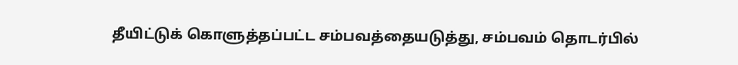தீயிட்டுக் கொளுத்தப்பட்ட சம்பவத்தையடுத்து, சம்பவம் தொடர்பில்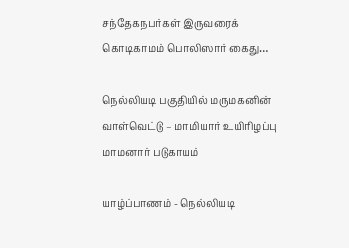சந்தேகநபர்கள் இருவரைக் கொடிகாமம் பொலிஸார் கைது…

நெல்லியடி பகுதியில் மருமகனின் வாள்வெட்டு – மாமியார் உயிரிழப்பு மாமனார் படுகாயம்

யாழ்ப்பாணம் - நெல்லியடி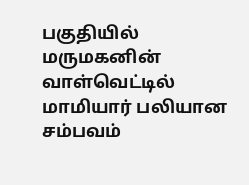பகுதியில் மருமகனின் வாள்வெட்டில் மாமியார் பலியான சம்பவம்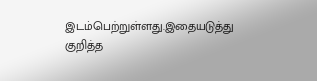இடம்பெற்றுள்ளது.இதையடுத்து குறித்த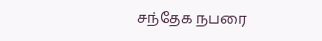சந்தேக நபரை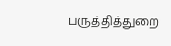பருத்தித்துறை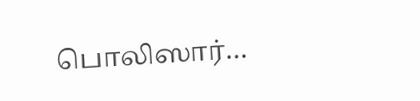பொலிஸார்…